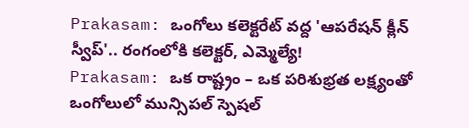Prakasam: ఒంగోలు కలెక్టరేట్ వద్ద 'ఆపరేషన్ క్లీన్ స్వీప్'.. రంగంలోకి కలెక్టర్, ఎమ్మెల్యే!
Prakasam: ఒక రాష్ట్రం – ఒక పరిశుభ్రత లక్ష్యంతో ఒంగోలులో మున్సిపల్ స్పెషల్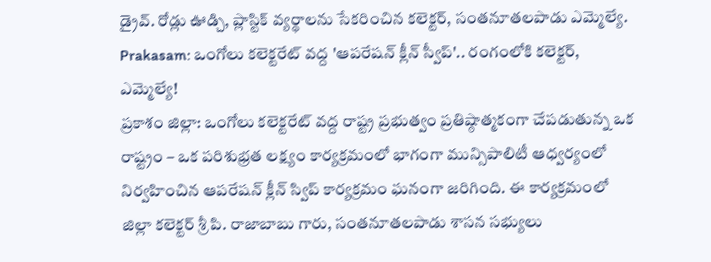డ్రైవ్. రోడ్లు ఊడ్చి, ప్లాస్టిక్ వ్యర్థాలను సేకరించిన కలెక్టర్, సంతనూతలపాడు ఎమ్మెల్యే.
Prakasam: ఒంగోలు కలెక్టరేట్ వద్ద 'ఆపరేషన్ క్లీన్ స్వీప్'.. రంగంలోకి కలెక్టర్, ఎమ్మెల్యే!
ప్రకాశం జిల్లా: ఒంగోలు కలెక్టరేట్ వద్ద రాష్ట్ర ప్రభుత్వం ప్రతిష్ఠాత్మకంగా చేపడుతున్న ఒక రాష్ట్రం – ఒక పరిశుభ్రత లక్ష్యం కార్యక్రమంలో భాగంగా మున్సిపాలిటీ ఆధ్వర్యంలో నిర్వహించిన ఆపరేషన్ క్లీన్ స్విప్ కార్యక్రమం ఘనంగా జరిగింది. ఈ కార్యక్రమంలో జిల్లా కలెక్టర్ శ్రీ పి. రాజాబాబు గారు, సంతనూతలపాడు శాసన సభ్యులు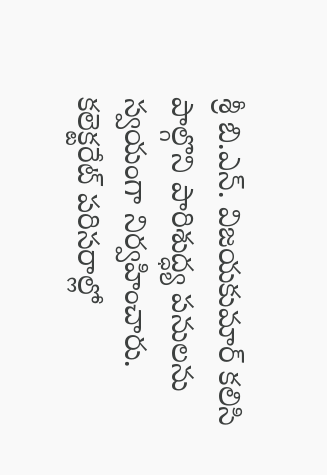శ్రీ బి.ఎన్. విజయకుమార్ కలిసి పాల్గొని పారిశుద్ధ్య పనులను స్వయంగా నిర్వహించారు.
కలెక్టరేట్ పరిసరాల్లో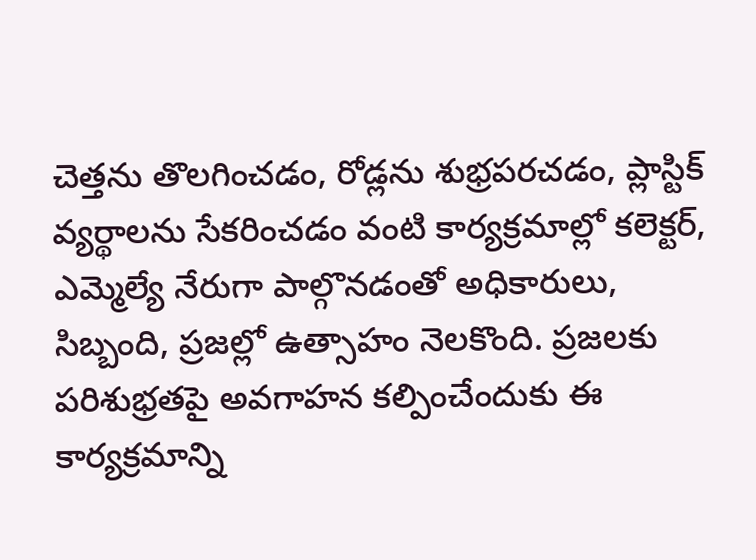చెత్తను తొలగించడం, రోడ్లను శుభ్రపరచడం, ప్లాస్టిక్ వ్యర్థాలను సేకరించడం వంటి కార్యక్రమాల్లో కలెక్టర్, ఎమ్మెల్యే నేరుగా పాల్గొనడంతో అధికారులు, సిబ్బంది, ప్రజల్లో ఉత్సాహం నెలకొంది. ప్రజలకు పరిశుభ్రతపై అవగాహన కల్పించేందుకు ఈ కార్యక్రమాన్ని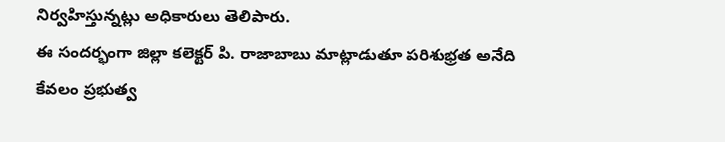నిర్వహిస్తున్నట్లు అధికారులు తెలిపారు.
ఈ సందర్భంగా జిల్లా కలెక్టర్ పి. రాజాబాబు మాట్లాడుతూ పరిశుభ్రత అనేది కేవలం ప్రభుత్వ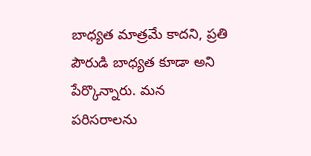బాధ్యత మాత్రమే కాదని, ప్రతి పౌరుడి బాధ్యత కూడా అని పేర్కొన్నారు. మన పరిసరాలను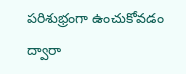పరిశుభ్రంగా ఉంచుకోవడం ద్వారా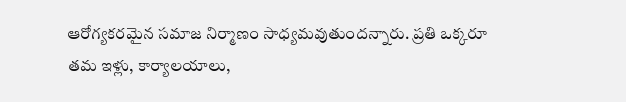ఆరోగ్యకరమైన సమాజ నిర్మాణం సాధ్యమవుతుందన్నారు. ప్రతి ఒక్కరూ తమ ఇళ్లు, కార్యాలయాలు,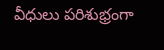వీధులు పరిశుభ్రంగా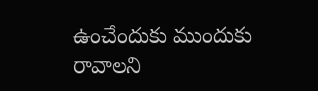ఉంచేందుకు ముందుకు రావాలని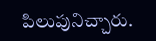పిలుపునిచ్చారు.